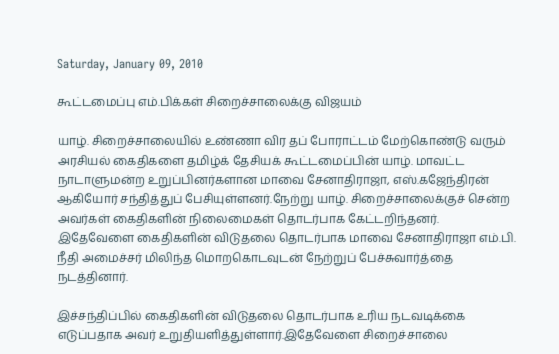Saturday, January 09, 2010

கூட்டமைப்பு எம்.பிக்கள் சிறைச்சாலைக்கு விஜயம்

யாழ். சிறைச்சாலையில் உண்ணா விர தப் போராட்டம் மேற்கொண்டு வரும் அரசியல் கைதிகளை தமிழ்க் தேசியக் கூட்டமைப்பின் யாழ். மாவட்ட நாடாளுமன்ற உறுப்பினர்களான மாவை சேனாதிராஜா, எஸ்.கஜேந்திரன் ஆகியோர் சந்தித்துப் பேசியுள்ளனர்.நேற்று யாழ். சிறைச்சாலைக்குச் சென்ற அவர்கள் கைதிகளின் நிலைமைகள் தொடர்பாக கேட்டறிந்தனர்.
இதேவேளை கைதிகளின் விடுதலை தொடர்பாக மாவை சேனாதிராஜா எம்.பி. நீதி அமைச்சர் மிலிந்த மொறகொடவுடன் நேற்றுப் பேச்சுவார்த்தை நடத்தினார்.

இச்சந்திப்பில் கைதிகளின் விடுதலை தொடர்பாக உரிய நடவடிக்கை எடுப்பதாக அவர் உறுதியளித்துள்ளார்.இதேவேளை சிறைச்சாலை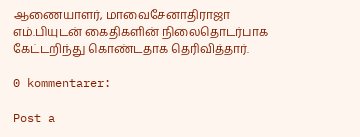ஆணையாளர், மாவைசேனாதிராஜா எம்.பியுடன் கைதிகளின் நிலைதொடர்பாக கேட்டறிந்து கொண்டதாக தெரிவித்தார்.

0 kommentarer:

Post a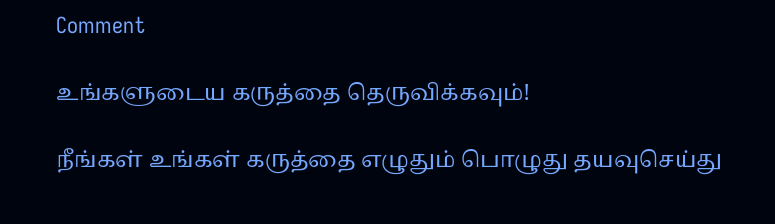Comment

உங்களுடைய கருத்தை தெருவிக்கவும்!

நீங்கள் உங்கள் கருத்தை எழுதும் பொழுது தயவுசெய்து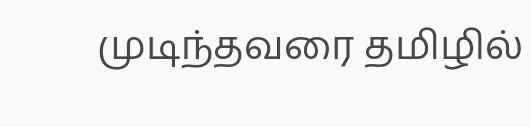முடிந்தவரை தமிழில்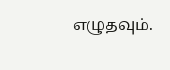எழுதவும்.